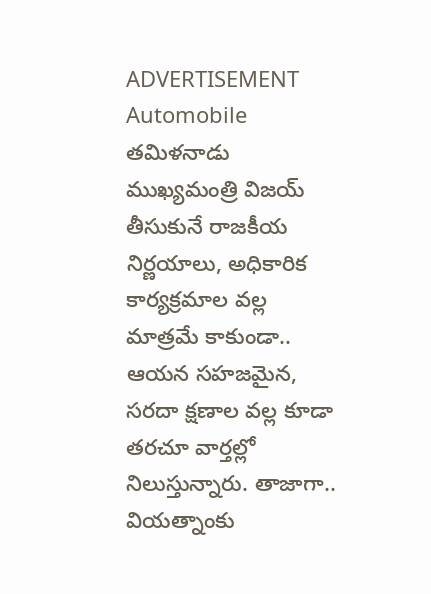ADVERTISEMENT
Automobile
తమిళనాడు ముఖ్యమంత్రి విజయ్ తీసుకునే రాజకీయ నిర్ణయాలు, అధికారిక కార్యక్రమాల వల్ల మాత్రమే కాకుండా.. ఆయన సహజమైన, సరదా క్షణాల వల్ల కూడా తరచూ వార్తల్లో నిలుస్తున్నారు. తాజాగా.. వియత్నాంకు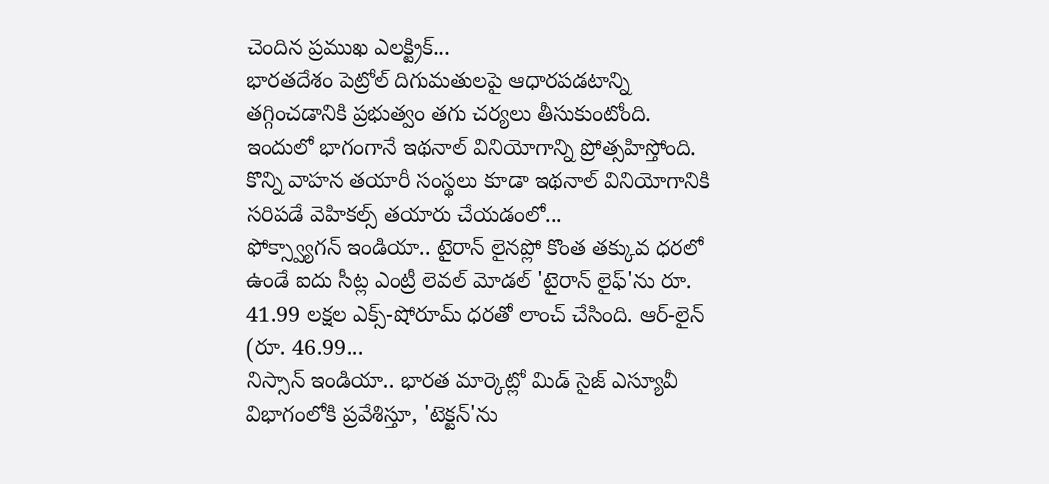చెందిన ప్రముఖ ఎలక్ట్రిక్...
భారతదేశం పెట్రోల్ దిగుమతులపై ఆధారపడటాన్ని తగ్గించడానికి ప్రభుత్వం తగు చర్యలు తీసుకుంటోంది. ఇందులో భాగంగానే ఇథనాల్ వినియోగాన్ని ప్రోత్సహిస్తోంది. కొన్ని వాహన తయారీ సంస్థలు కూడా ఇథనాల్ వినియోగానికి సరిపడే వెహికల్స్ తయారు చేయడంలో...
ఫోక్స్వ్యాగన్ ఇండియా.. టైరాన్ లైనప్లో కొంత తక్కువ ధరలో ఉండే ఐదు సీట్ల ఎంట్రీ లెవల్ మోడల్ 'టైరాన్ లైఫ్'ను రూ. 41.99 లక్షల ఎక్స్-షోరూమ్ ధరతో లాంచ్ చేసింది. ఆర్-లైన్ (రూ. 46.99...
నిస్సాన్ ఇండియా.. భారత మార్కెట్లో మిడ్ సైజ్ ఎస్యూవీ విభాగంలోకి ప్రవేశిస్తూ, 'టెక్టన్'ను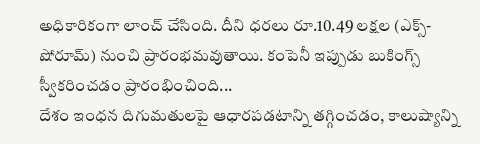అధికారికంగా లాంచ్ చేసింది. దీని ధరలు రూ.10.49 లక్షల (ఎక్స్-షోరూమ్) నుంచి ప్రారంభమవుతాయి. కంపెనీ ఇప్పుడు బుకింగ్స్ స్వీకరించడం ప్రారంభించింది...
దేశం ఇంధన దిగుమతులపై ఆధారపడటాన్ని తగ్గించడం, కాలుష్యాన్ని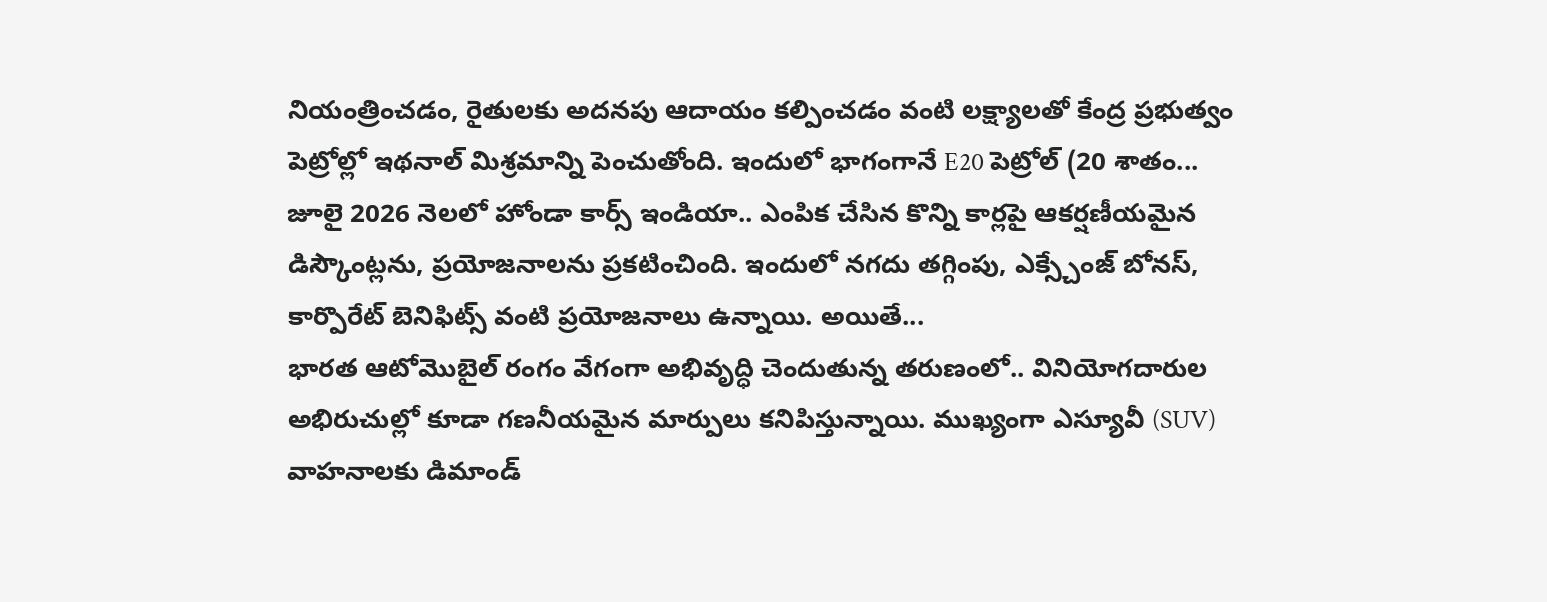నియంత్రించడం, రైతులకు అదనపు ఆదాయం కల్పించడం వంటి లక్ష్యాలతో కేంద్ర ప్రభుత్వం పెట్రోల్లో ఇథనాల్ మిశ్రమాన్ని పెంచుతోంది. ఇందులో భాగంగానే E20 పెట్రోల్ (20 శాతం...
జూలై 2026 నెలలో హోండా కార్స్ ఇండియా.. ఎంపిక చేసిన కొన్ని కార్లపై ఆకర్షణీయమైన డిస్కౌంట్లను, ప్రయోజనాలను ప్రకటించింది. ఇందులో నగదు తగ్గింపు, ఎక్స్చేంజ్ బోనస్, కార్పొరేట్ బెనిఫిట్స్ వంటి ప్రయోజనాలు ఉన్నాయి. అయితే...
భారత ఆటోమొబైల్ రంగం వేగంగా అభివృద్ధి చెందుతున్న తరుణంలో.. వినియోగదారుల అభిరుచుల్లో కూడా గణనీయమైన మార్పులు కనిపిస్తున్నాయి. ముఖ్యంగా ఎస్యూవీ (SUV) వాహనాలకు డిమాండ్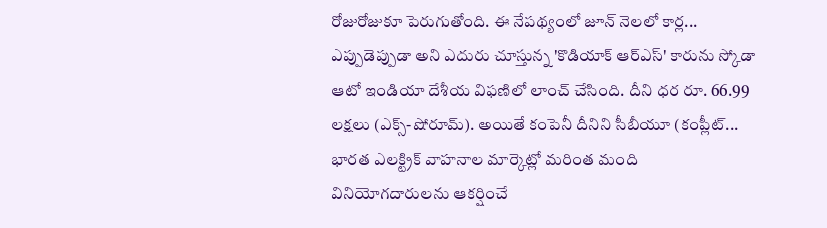రోజురోజుకూ పెరుగుతోంది. ఈ నేపథ్యంలో జూన్ నెలలో కార్ల...
ఎప్పుడెప్పుడా అని ఎదురు చూస్తున్న 'కొడియాక్ ఆర్ఎస్' కారును స్కోడా ఆటో ఇండియా దేశీయ విఫణిలో లాంచ్ చేసింది. దీని ధర రూ. 66.99 లక్షలు (ఎక్స్-షోరూమ్). అయితే కంపెనీ దీనిని సీబీయూ (కంప్లీట్...
భారత ఎలక్ట్రిక్ వాహనాల మార్కెట్లో మరింత మంది వినియోగదారులను ఆకర్షించే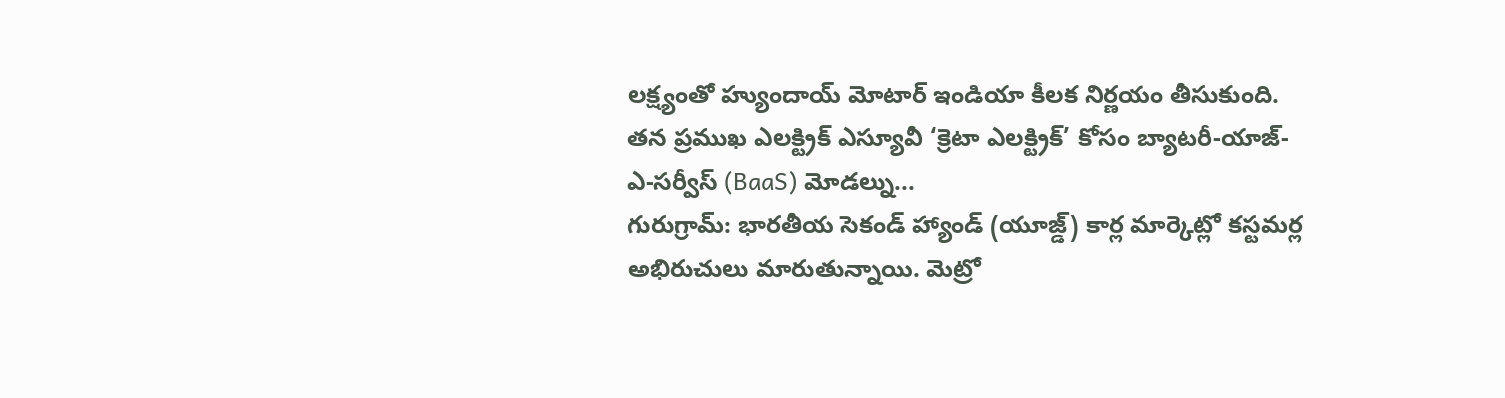లక్ష్యంతో హ్యుందాయ్ మోటార్ ఇండియా కీలక నిర్ణయం తీసుకుంది. తన ప్రముఖ ఎలక్ట్రిక్ ఎస్యూవీ ‘క్రెటా ఎలక్ట్రిక్’ కోసం బ్యాటరీ-యాజ్-ఎ-సర్వీస్ (BaaS) మోడల్ను...
గురుగ్రామ్: భారతీయ సెకండ్ హ్యాండ్ (యూజ్డ్) కార్ల మార్కెట్లో కస్టమర్ల అభిరుచులు మారుతున్నాయి. మెట్రో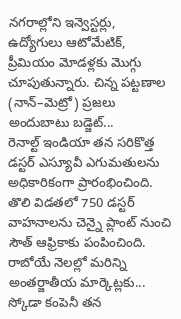నగరాల్లోని ఇన్వెస్టర్లు, ఉద్యోగులు ఆటోమేటిక్, ప్రీమియం మోడళ్లకు మొగ్గు చూపుతున్నారు. చిన్న పట్టణాల (నాన్–మెట్రో) ప్రజలు అందుబాటు బడ్జెట్...
రెనాల్ట్ ఇండియా తన సరికొత్త డస్టర్ ఎస్యూవీ ఎగుమతులను అధికారికంగా ప్రారంభించింది. తొలి విడతలో 750 డస్టర్ వాహనాలను చెన్నై ప్లాంట్ నుంచి సౌత్ ఆఫ్రికాకు పంపించింది. రాబోయే నెలల్లో మరిన్ని అంతర్జాతీయ మార్కెట్లకు...
స్కోడా కంపెనీ తన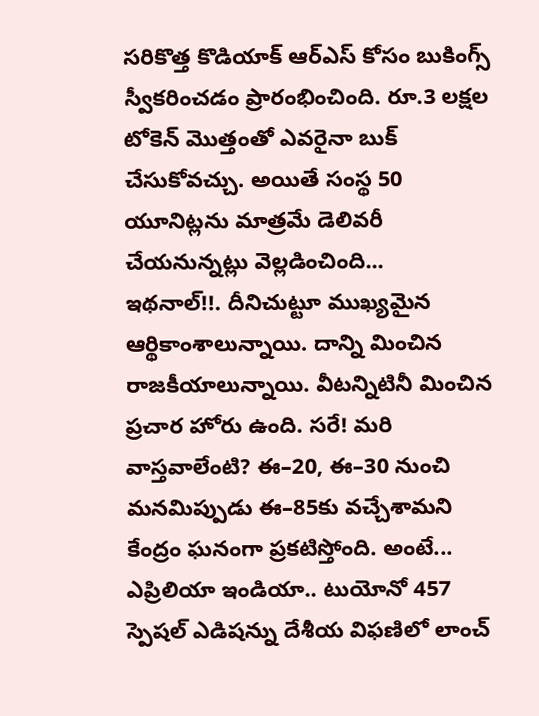సరికొత్త కొడియాక్ ఆర్ఎస్ కోసం బుకింగ్స్ స్వీకరించడం ప్రారంభించింది. రూ.3 లక్షల టోకెన్ మొత్తంతో ఎవరైనా బుక్ చేసుకోవచ్చు. అయితే సంస్థ 50 యూనిట్లను మాత్రమే డెలివరీ చేయనున్నట్లు వెల్లడించింది...
ఇథనాల్!!. దీనిచుట్టూ ముఖ్యమైన ఆర్థికాంశాలున్నాయి. దాన్ని మించిన రాజకీయాలున్నాయి. వీటన్నిటినీ మించిన ప్రచార హోరు ఉంది. సరే! మరి వాస్తవాలేంటి? ఈ–20, ఈ–30 నుంచి మనమిప్పుడు ఈ–85కు వచ్చేశామని కేంద్రం ఘనంగా ప్రకటిస్తోంది. అంటే...
ఎప్రిలియా ఇండియా.. టుయోనో 457 స్పెషల్ ఎడిషన్ను దేశీయ విఫణిలో లాంచ్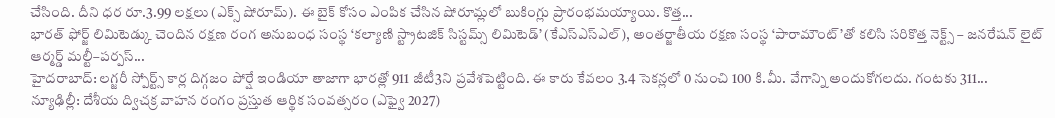చేసింది. దీని ధర రూ.3.99 లక్షలు (ఎక్స్ షోరూమ్). ఈ బైక్ కోసం ఎంపిక చేసిన షోరూమ్లలో బుకింగ్లు ప్రారంభమయ్యాయి. కొత్త...
భారత్ ఫోర్జ్ లిమిటెడ్కు చెందిన రక్షణ రంగ అనుబంధ సంస్థ ‘కల్యాణి స్ట్రాటజిక్ సిస్టమ్స్ లిమిటెడ్’ (కేఎస్ఎస్ఎల్), అంతర్జాతీయ రక్షణ సంస్థ ‘పారామౌంట్’తో కలిసి సరికొత్త నెక్ట్స్ – జనరేషన్ లైట్ ఆర్మర్డ్ మల్టీ–పర్పస్...
హైదరాబాద్: లగ్జరీ స్పోర్ట్స్ కార్ల దిగ్గజం పోర్షే ఇండియా తాజాగా భారత్లో 911 జీటీ3ని ప్రవేశపెట్టింది. ఈ కారు కేవలం 3.4 సెకన్లలో 0 నుంచి 100 కి.మీ. వేగాన్ని అందుకోగలదు. గంటకు 311...
న్యూఢిల్లీ: దేశీయ ద్విచక్ర వాహన రంగం ప్రస్తుత ఆర్థిక సంవత్సరం (ఎఫ్వై 2027)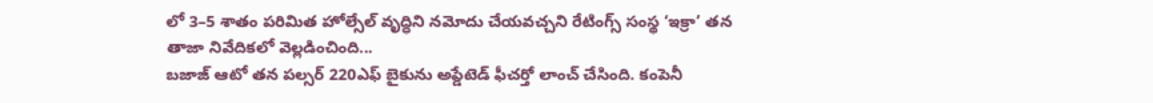లో 3–5 శాతం పరిమిత హోల్సేల్ వృద్ధిని నమోదు చేయవచ్చని రేటింగ్స్ సంస్థ ‘ఇక్రా’ తన తాజా నివేదికలో వెల్లడించింది...
బజాజ్ ఆటో తన పల్సర్ 220ఎఫ్ బైకును అప్డేటెడ్ ఫీచర్తో లాంచ్ చేసింది. కంపెనీ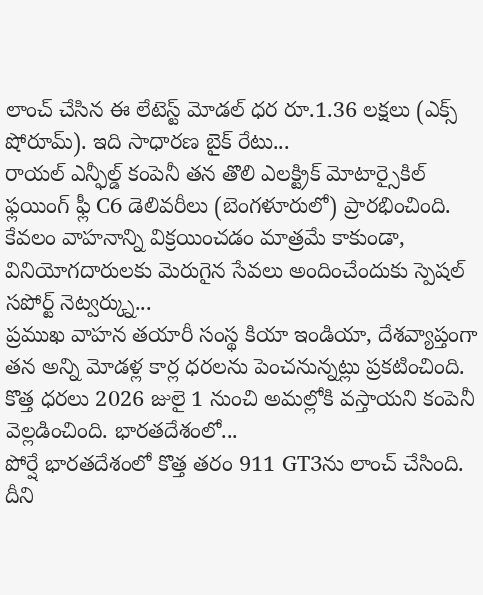లాంచ్ చేసిన ఈ లేటెస్ట్ మోడల్ ధర రూ.1.36 లక్షలు (ఎక్స్ షోరూమ్). ఇది సాధారణ బైక్ రేటు...
రాయల్ ఎన్ఫీల్డ్ కంపెనీ తన తొలి ఎలక్ట్రిక్ మోటార్సైకిల్ ఫ్లయింగ్ ఫ్లీ C6 డెలివరీలు (బెంగళూరులో) ప్రారభించింది. కేవలం వాహనాన్ని విక్రయించడం మాత్రమే కాకుండా, వినియోగదారులకు మెరుగైన సేవలు అందించేందుకు స్పెషల్ సపోర్ట్ నెట్వర్క్ను...
ప్రముఖ వాహన తయారీ సంస్థ కియా ఇండియా, దేశవ్యాప్తంగా తన అన్ని మోడళ్ల కార్ల ధరలను పెంచనున్నట్లు ప్రకటించింది. కొత్త ధరలు 2026 జులై 1 నుంచి అమల్లోకి వస్తాయని కంపెనీ వెల్లడించింది. భారతదేశంలో...
పోర్షే భారతదేశంలో కొత్త తరం 911 GT3ను లాంచ్ చేసింది. దీని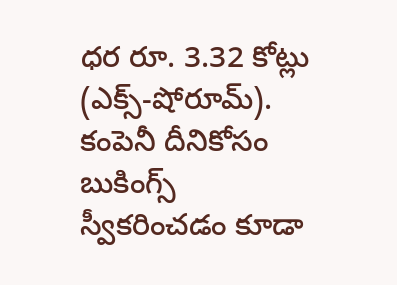ధర రూ. 3.32 కోట్లు (ఎక్స్-షోరూమ్). కంపెనీ దీనికోసం బుకింగ్స్ స్వీకరించడం కూడా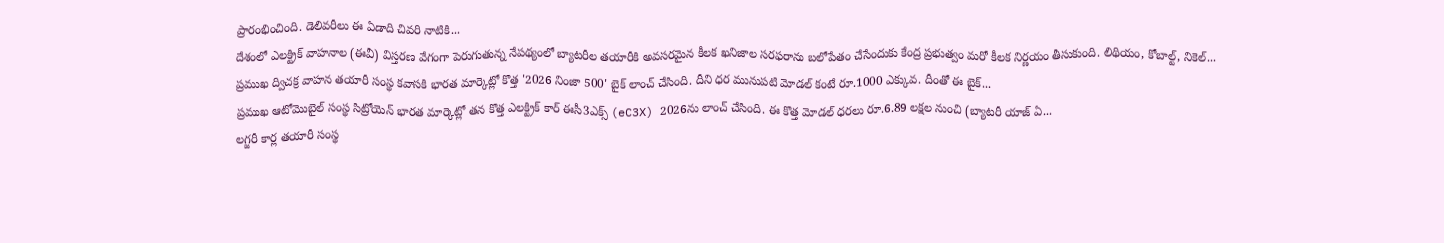ప్రారంభించింది. డెలివరీలు ఈ ఏడాది చివరి నాటికి...
దేశంలో ఎలక్ట్రిక్ వాహనాల (ఈవీ) విస్తరణ వేగంగా పెరుగుతున్న నేపథ్యంలో బ్యాటరీల తయారీకి అవసరమైన కీలక ఖనిజాల సరఫరాను బలోపేతం చేసేందుకు కేంద్ర ప్రభుత్వం మరో కీలక నిర్ణయం తీసుకుంది. లిథియం, కోబాల్ట్, నికెల్...
ప్రముఖ ద్విచక్ర వాహన తయారీ సంస్థ కవాసకి భారత మార్కెట్లో కొత్త '2026 నింజా 500' బైక్ లాంచ్ చేసింది. దీని ధర మునుపటి మోడల్ కంటే రూ.1000 ఎక్కువ. దీంతో ఈ బైక్...
ప్రముఖ ఆటోమొబైల్ సంస్థ సిట్రోయెన్ భారత మార్కెట్లో తన కొత్త ఎలక్ట్రిక్ కార్ ఈసీ3ఎక్స్ (eC3X) 2026ను లాంచ్ చేసింది. ఈ కొత్త మోడల్ ధరలు రూ.6.89 లక్షల నుంచి (బ్యాటరీ యాజ్ ఏ...
లగ్జరీ కార్ల తయారీ సంస్థ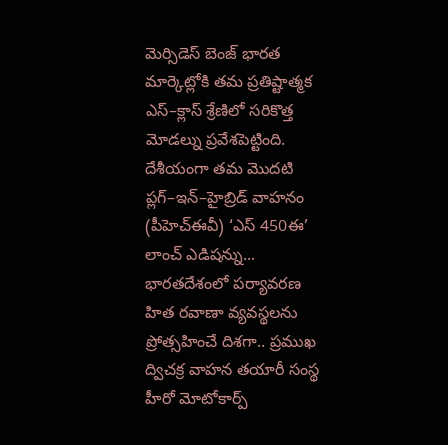మెర్సిడెస్ బెంజ్ భారత మార్కెట్లోకి తమ ప్రతిష్టాత్మక ఎస్–క్లాస్ శ్రేణిలో సరికొత్త మోడల్ను ప్రవేశపెట్టింది. దేశీయంగా తమ మొదటి ప్లగ్–ఇన్–హైబ్రిడ్ వాహనం (పీహెచ్ఈవీ) ‘ఎస్ 450ఈ’ లాంచ్ ఎడిషన్ను...
భారతదేశంలో పర్యావరణ హిత రవాణా వ్యవస్థలను ప్రోత్సహించే దిశగా.. ప్రముఖ ద్విచక్ర వాహన తయారీ సంస్థ హీరో మోటోకార్ప్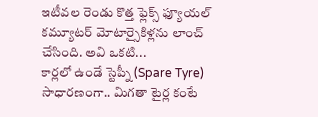ఇటీవల రెండు కొత్త ఫ్లెక్స్ ఫ్యూయల్ కమ్యూటర్ మోటార్సైకిళ్లను లాంచ్ చేసింది. అవి ఒకటి...
కార్లలో ఉండే స్టెప్నీ (Spare Tyre) సాధారణంగా.. మిగతా టైర్ల కంటే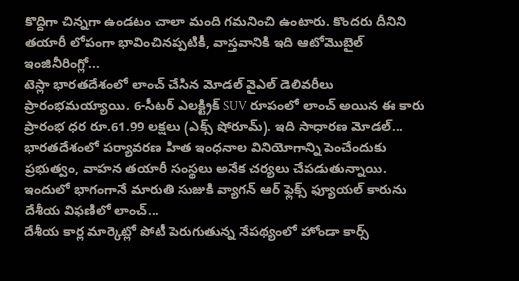కొద్దిగా చిన్నగా ఉండటం చాలా మంది గమనించి ఉంటారు. కొందరు దీనిని తయారీ లోపంగా భావించినప్పటికీ, వాస్తవానికి ఇది ఆటోమొబైల్ ఇంజినీరింగ్లో...
టెస్లా భారతదేశంలో లాంచ్ చేసిన మోడల్ వైఎల్ డెలివరీలు ప్రారంభమయ్యాయి. 6-సీటర్ ఎలక్ట్రిక్ SUV రూపంలో లాంచ్ అయిన ఈ కారు ప్రారంభ ధర రూ.61.99 లక్షలు (ఎక్స్ షోరూమ్). ఇది సాధారణ మోడల్...
భారతదేశంలో పర్యావరణ హిత ఇంధనాల వినియోగాన్ని పెంచేందుకు ప్రభుత్వం, వాహన తయారీ సంస్థలు అనేక చర్యలు చేపడుతున్నాయి. ఇందులో భాగంగానే మారుతి సుజుకి వ్యాగన్ ఆర్ ఫ్లెక్స్ ఫ్యూయల్ కారును దేశీయ విఫణిలో లాంచ్...
దేశీయ కార్ల మార్కెట్లో పోటీ పెరుగుతున్న నేపథ్యంలో హోండా కార్స్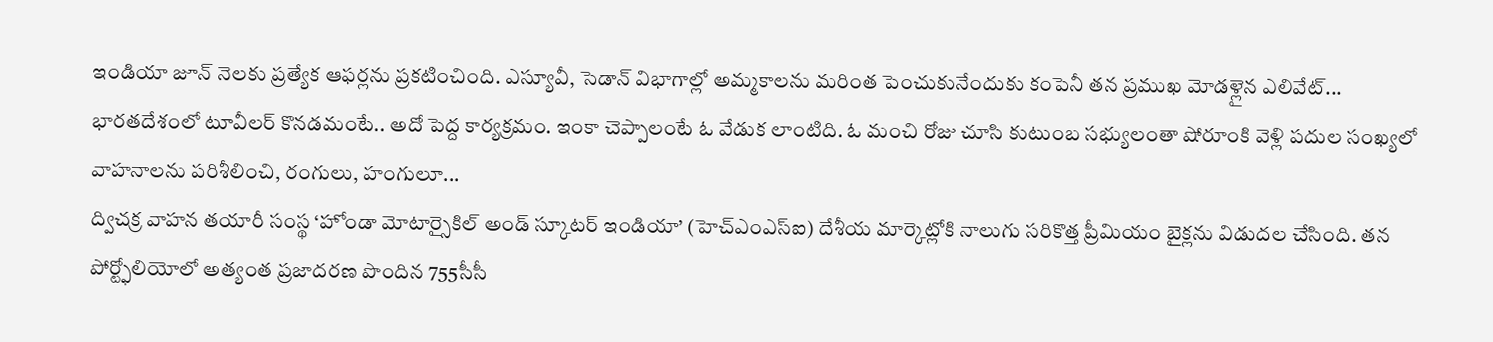ఇండియా జూన్ నెలకు ప్రత్యేక ఆఫర్లను ప్రకటించింది. ఎస్యూవీ, సెడాన్ విభాగాల్లో అమ్మకాలను మరింత పెంచుకునేందుకు కంపెనీ తన ప్రముఖ మోడళ్లైన ఎలివేట్...
భారతదేశంలో టూవీలర్ కొనడమంటే.. అదో పెద్ద కార్యక్రమం. ఇంకా చెప్పాలంటే ఓ వేడుక లాంటిది. ఓ మంచి రోజు చూసి కుటుంబ సభ్యులంతా షోరూంకి వెళ్లి పదుల సంఖ్యలో వాహనాలను పరిశీలించి, రంగులు, హంగులూ...
ద్విచక్ర వాహన తయారీ సంస్థ ‘హోండా మోటార్సైకిల్ అండ్ స్కూటర్ ఇండియా’ (హెచ్ఎంఎస్ఐ) దేశీయ మార్కెట్లోకి నాలుగు సరికొత్త ప్రీమియం బైక్లను విడుదల చేసింది. తన పోర్ట్ఫోలియోలో అత్యంత ప్రజాదరణ పొందిన 755సీసీ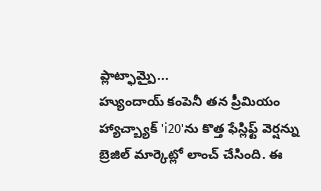ప్లాట్ఫామ్పై...
హ్యుందాయ్ కంపెనీ తన ప్రీమియం హ్యాచ్బ్యాక్ 'i20'ను కొత్త ఫేస్లిఫ్ట్ వెర్షన్ను బ్రెజిల్ మార్కెట్లో లాంచ్ చేసింది. ఈ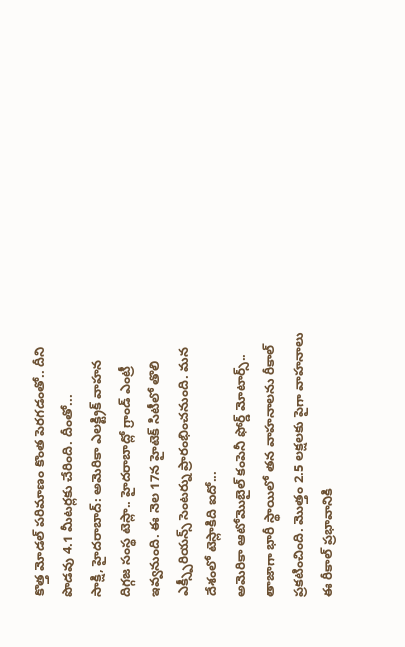కొత్త మోడల్ పరిమాణం కొంత పెరగడంతో.. దీని పొడవు 4.1 మీటర్లకు చేరింది. దీంతో...
సాక్షి, హైదరాబాద్: అమెరికా ఎలక్ట్రిక్ వాహన దిగ్గజ సంస్థ టెస్లా.. హైదరాబాద్లో గ్రాండ్ ఎంట్రీ ఇవ్వనుంది. ఈ నెల 17న హైటెక్ సిటీలో తొలి ఎక్స్పీరియన్స్ సెంటర్ను ప్రారంభించనుంది. మన దేశంలో టెస్లాకిది ఐదో...
అమెరికా ఆటోమొబైల్ కంపెనీ ఫోర్డ్ మోటార్స్.. తాజాగా భారీ స్థాయిలో తన వాహనాలను రీకాల్ ప్రకటించింది. మొత్తం 2.5 లక్షలకు పైగా వాహనాలు ఈ రీకాల్ ప్రభావానికి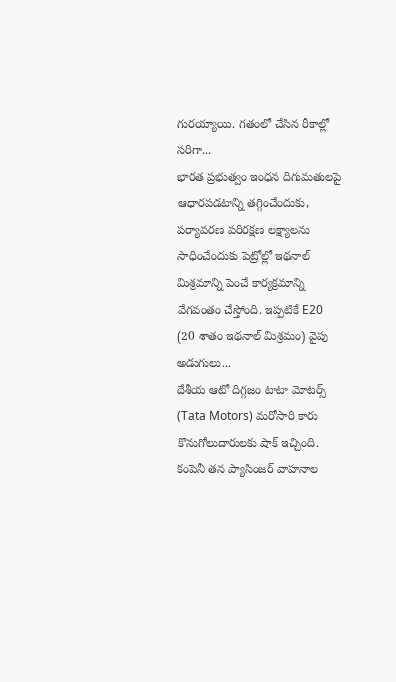గురయ్యాయి. గతంలో చేసిన రీకాల్లో సరిగా...
భారత ప్రభుత్వం ఇంధన దిగుమతులపై ఆధారపడటాన్ని తగ్గించేందుకు, పర్యావరణ పరిరక్షణ లక్ష్యాలను సాధించేందుకు పెట్రోల్లో ఇథనాల్ మిశ్రమాన్ని పెంచే కార్యక్రమాన్ని వేగవంతం చేస్తోంది. ఇప్పటికే E20 (20 శాతం ఇథనాల్ మిశ్రమం) వైపు అడుగులు...
దేశీయ ఆటో దిగ్గజం టాటా మోటర్స్ (Tata Motors) మరోసారి కారు కొనుగోలుదారులకు షాక్ ఇచ్చింది. కంపెనీ తన ప్యాసింజర్ వాహనాల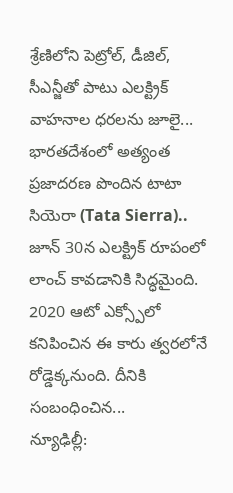శ్రేణిలోని పెట్రోల్, డీజిల్, సీఎన్జీతో పాటు ఎలక్ట్రిక్ వాహనాల ధరలను జూలై...
భారతదేశంలో అత్యంత ప్రజాదరణ పొందిన టాటా సియెరా (Tata Sierra).. జూన్ 30న ఎలక్ట్రిక్ రూపంలో లాంచ్ కావడానికి సిద్ధమైంది. 2020 ఆటో ఎక్స్పోలో కనిపించిన ఈ కారు త్వరలోనే రోడ్డెక్కనుంది. దీనికి సంబంధించిన...
న్యూఢిల్లీ: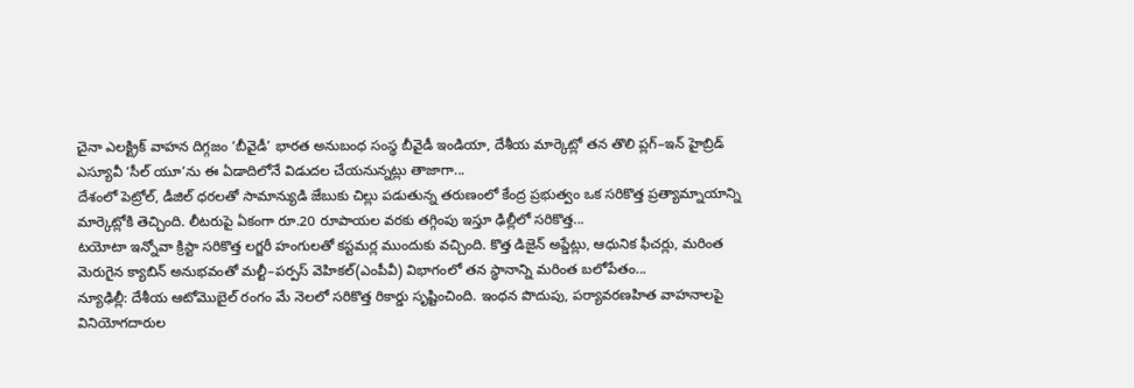చైనా ఎలక్ట్రిక్ వాహన దిగ్గజం ‘బీవైడీ’ భారత అనుబంధ సంస్థ బీవైడీ ఇండియా, దేశీయ మార్కెట్లో తన తొలి ప్లగ్–ఇన్ హైబ్రిడ్ ఎస్యూవీ ‘సీల్ యూ’ను ఈ ఏడాదిలోనే విడుదల చేయనున్నట్లు తాజాగా...
దేశంలో పెట్రోల్, డీజిల్ ధరలతో సామాన్యుడి జేబుకు చిల్లు పడుతున్న తరుణంలో కేంద్ర ప్రభుత్వం ఒక సరికొత్త ప్రత్యామ్నాయాన్ని మార్కెట్లోకి తెచ్చింది. లీటరుపై ఏకంగా రూ.20 రూపాయల వరకు తగ్గింపు ఇస్తూ ఢిల్లీలో సరికొత్త...
టయోటా ఇన్నోవా క్రిస్టా సరికొత్త లగ్జరీ హంగులతో కస్టమర్ల ముందుకు వచ్చింది. కొత్త డిజైన్ అప్డేట్లు, ఆధునిక ఫీచర్లు, మరింత మెరుగైన క్యాబిన్ అనుభవంతో మల్టీ–పర్పస్ వెహికల్(ఎంపీవీ) విభాగంలో తన స్థానాన్ని మరింత బలోపేతం...
న్యూఢిల్లీ: దేశీయ ఆటోమొబైల్ రంగం మే నెలలో సరికొత్త రికార్డు సృష్టించింది. ఇంధన పొదుపు, పర్యావరణహిత వాహనాలపై వినియోగదారుల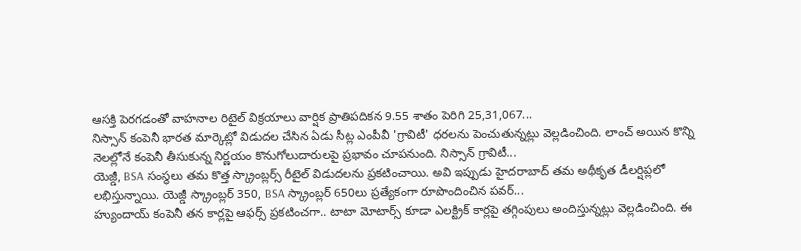ఆసక్తి పెరగడంతో వాహనాల రిటైల్ విక్రయాలు వార్షిక ప్రాతిపదికన 9.55 శాతం పెరిగి 25,31,067...
నిస్సాన్ కంపెనీ భారత మార్కెట్లో విడుదల చేసిన ఏడు సీట్ల ఎంపీవీ 'గ్రావిటీ' ధరలను పెంచుతున్నట్లు వెల్లడించింది. లాంచ్ అయిన కొన్ని నెలల్లోనే కంపెనీ తీసుకున్న నిర్ణయం కొనుగోలుదారులపై ప్రభావం చూపనుంది. నిస్సాన్ గ్రావిటీ...
యెజ్డీ, BSA సంస్థలు తమ కొత్త స్క్రాంబ్లర్స్ రీటైల్ విడుదలను ప్రకటించాయి. అవి ఇప్పుడు హైదరాబాద్ తమ అథీకృత డీలర్షిప్లలో లభిస్తున్నాయి. యెజ్డీ స్క్రాంబ్లర్ 350, BSA స్క్రాంబ్లర్ 650లు ప్రత్యేకంగా రూపొందించిన పవర్...
హ్యుందాయ్ కంపెనీ తన కార్లపై ఆఫర్స్ ప్రకటించగా.. టాటా మోటార్స్ కూడా ఎలక్ట్రిక్ కార్లపై తగ్గింపులు అందిస్తున్నట్లు వెల్లడించింది. ఈ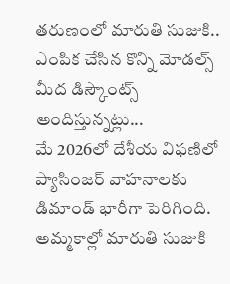తరుణంలో మారుతి సుజుకి.. ఎంపిక చేసిన కొన్ని మోడల్స్ మీద డిస్కౌంట్స్ అందిస్తున్నట్లు...
మే 2026లో దేశీయ విఫణిలో ప్యాసింజర్ వాహనాలకు డిమాండ్ భారీగా పెరిగింది. అమ్మకాల్లో మారుతి సుజుకి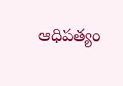ఆధిపత్యం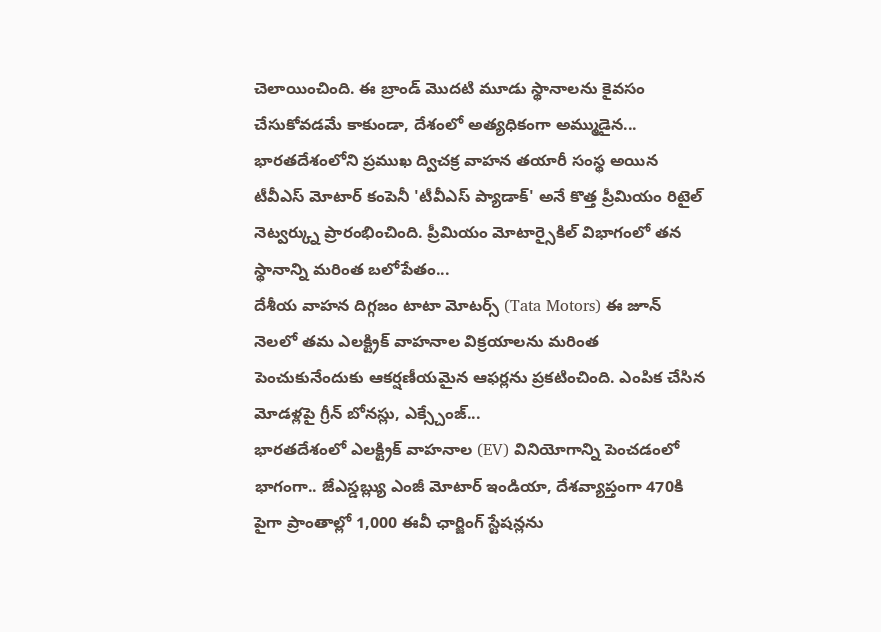చెలాయించింది. ఈ బ్రాండ్ మొదటి మూడు స్థానాలను కైవసం చేసుకోవడమే కాకుండా, దేశంలో అత్యధికంగా అమ్ముడైన...
భారతదేశంలోని ప్రముఖ ద్విచక్ర వాహన తయారీ సంస్థ అయిన టీవీఎస్ మోటార్ కంపెనీ 'టీవీఎస్ ప్యాడాక్' అనే కొత్త ప్రీమియం రిటైల్ నెట్వర్క్ను ప్రారంభించింది. ప్రీమియం మోటార్సైకిల్ విభాగంలో తన స్థానాన్ని మరింత బలోపేతం...
దేశీయ వాహన దిగ్గజం టాటా మోటర్స్ (Tata Motors) ఈ జూన్ నెలలో తమ ఎలక్ట్రిక్ వాహనాల విక్రయాలను మరింత పెంచుకునేందుకు ఆకర్షణీయమైన ఆఫర్లను ప్రకటించింది. ఎంపిక చేసిన మోడళ్లపై గ్రీన్ బోనస్లు, ఎక్స్చేంజ్...
భారతదేశంలో ఎలక్ట్రిక్ వాహనాల (EV) వినియోగాన్ని పెంచడంలో భాగంగా.. జేఎస్డబ్ల్యు ఎంజీ మోటార్ ఇండియా, దేశవ్యాప్తంగా 470కి పైగా ప్రాంతాల్లో 1,000 ఈవీ ఛార్జింగ్ స్టేషన్లను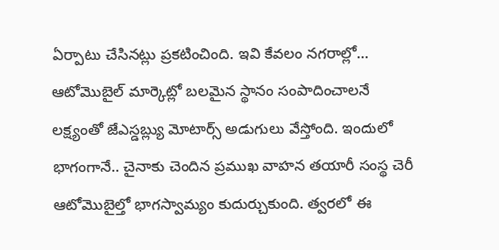ఏర్పాటు చేసినట్లు ప్రకటించింది. ఇవి కేవలం నగరాల్లో...
ఆటోమొబైల్ మార్కెట్లో బలమైన స్థానం సంపాదించాలనే లక్ష్యంతో జేఎస్డబ్ల్యు మోటార్స్ అడుగులు వేస్తోంది. ఇందులో భాగంగానే.. చైనాకు చెందిన ప్రముఖ వాహన తయారీ సంస్థ చెరీ ఆటోమొబైల్తో భాగస్వామ్యం కుదుర్చుకుంది. త్వరలో ఈ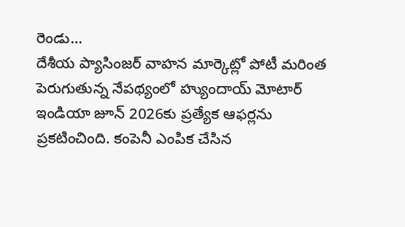రెండు...
దేశీయ ప్యాసింజర్ వాహన మార్కెట్లో పోటీ మరింత పెరుగుతున్న నేపథ్యంలో హ్యుందాయ్ మోటార్ ఇండియా జూన్ 2026కు ప్రత్యేక ఆఫర్లను ప్రకటించింది. కంపెనీ ఎంపిక చేసిన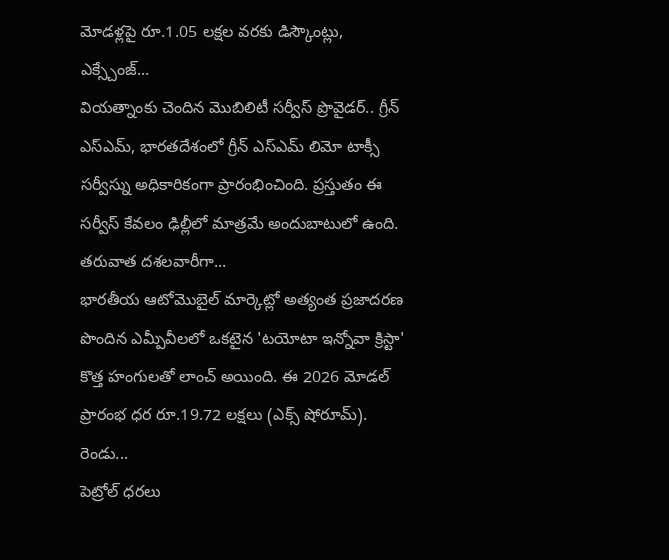మోడళ్లపై రూ.1.05 లక్షల వరకు డిస్కౌంట్లు, ఎక్స్చేంజ్...
వియత్నాంకు చెందిన మొబిలిటీ సర్వీస్ ప్రొవైడర్.. గ్రీన్ ఎస్ఎమ్, భారతదేశంలో గ్రీన్ ఎస్ఎమ్ లిమో టాక్సీ సర్వీస్ను అధికారికంగా ప్రారంభించింది. ప్రస్తుతం ఈ సర్వీస్ కేవలం ఢిల్లీలో మాత్రమే అందుబాటులో ఉంది. తరువాత దశలవారీగా...
భారతీయ ఆటోమొబైల్ మార్కెట్లో అత్యంత ప్రజాదరణ పొందిన ఎమ్పీవీలలో ఒకటైన 'టయోటా ఇన్నోవా క్రిస్టా' కొత్త హంగులతో లాంచ్ అయింది. ఈ 2026 మోడల్ ప్రారంభ ధర రూ.19.72 లక్షలు (ఎక్స్ షోరూమ్). రెండు...
పెట్రోల్ ధరలు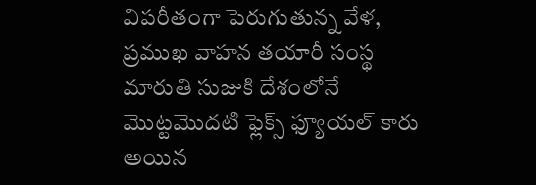విపరీతంగా పెరుగుతున్న వేళ, ప్రముఖ వాహన తయారీ సంస్థ మారుతి సుజుకి దేశంలోనే మొట్టమొదటి ఫ్లెక్స్ ఫ్యూయల్ కారు అయిన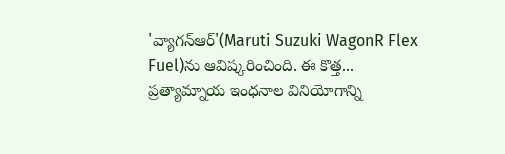'వ్యాగన్ఆర్'(Maruti Suzuki WagonR Flex Fuel)ను ఆవిష్కరించింది. ఈ కొత్త...
ప్రత్యామ్నాయ ఇంధనాల వినియోగాన్ని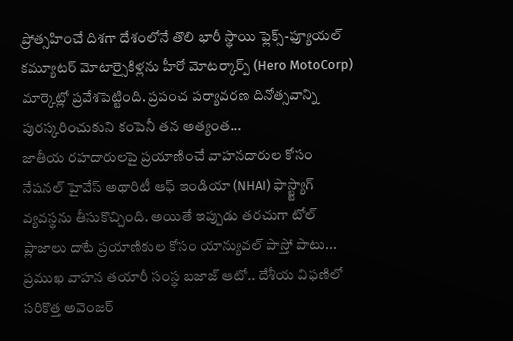ప్రోత్సహించే దిశగా దేశంలోనే తొలి భారీ స్థాయి ఫ్లెక్స్-ఫ్యూయల్ కమ్యూటర్ మోటార్సైకిళ్లను హీరో మోటర్కార్ప్ (Hero MotoCorp) మార్కెట్లో ప్రవేశపెట్టింది. ప్రపంచ పర్యావరణ దినోత్సవాన్ని పురస్కరించుకుని కంపెనీ తన అత్యంత...
జాతీయ రహదారులపై ప్రయాణించే వాహనదారుల కోసం నేషనల్ హైవేస్ అథారిటీ ఆఫ్ ఇండియా (NHAI) ఫాస్ట్ట్యాగ్ వ్యవస్థను తీసుకొచ్చింది. అయితే ఇప్పుడు తరచుగా టోల్ ప్లాజాలు దాటే ప్రయాణికుల కోసం యాన్యువల్ పాస్తో పాటు...
ప్రముఖ వాహన తయారీ సంస్థ బజాజ్ ఆటో.. దేశీయ విఫణిలో సరికొత్త అవెంజర్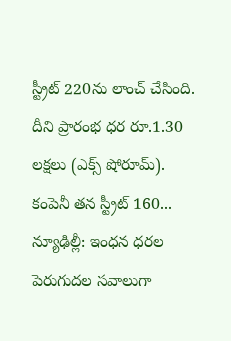స్ట్రీట్ 220ను లాంచ్ చేసింది. దీని ప్రారంభ ధర రూ.1.30 లక్షలు (ఎక్స్ షోరూమ్). కంపెనీ తన స్ట్రీట్ 160...
న్యూఢిల్లీ: ఇంధన ధరల పెరుగుదల సవాలుగా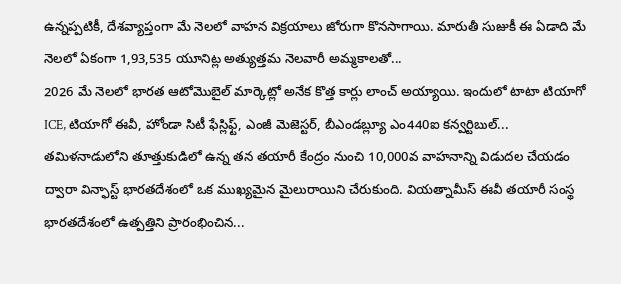ఉన్నప్పటికీ, దేశవ్యాప్తంగా మే నెలలో వాహన విక్రయాలు జోరుగా కొనసాగాయి. మారుతీ సుజుకీ ఈ ఏడాది మే నెలలో ఏకంగా 1,93,535 యూనిట్ల అత్యుత్తమ నెలవారీ అమ్మకాలతో...
2026 మే నెలలో భారత ఆటోమొబైల్ మార్కెట్లో అనేక కొత్త కార్లు లాంచ్ అయ్యాయి. ఇందులో టాటా టియాగో ICE, టియాగో ఈవీ, హోండా సిటీ ఫేస్లిఫ్ట్, ఎంజీ మెజెస్టర్, బీఎండబ్ల్యూ ఎం440ఐ కన్వర్టిబుల్...
తమిళనాడులోని తూత్తుకుడిలో ఉన్న తన తయారీ కేంద్రం నుంచి 10,000వ వాహనాన్ని విడుదల చేయడం ద్వారా విన్ఫాస్ట్ భారతదేశంలో ఒక ముఖ్యమైన మైలురాయిని చేరుకుంది. వియత్నామీస్ ఈవీ తయారీ సంస్థ భారతదేశంలో ఉత్పత్తిని ప్రారంభించిన...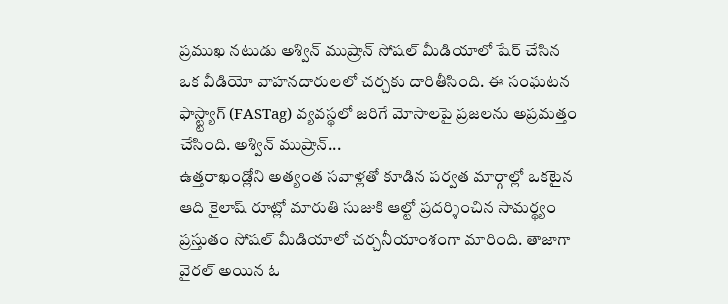ప్రముఖ నటుడు అశ్విన్ ముష్రాన్ సోషల్ మీడియాలో షేర్ చేసిన ఒక వీడియో వాహనదారులలో చర్చకు దారితీసింది. ఈ సంఘటన ఫాస్ట్ట్యాగ్ (FASTag) వ్యవస్థలో జరిగే మోసాలపై ప్రజలను అప్రమత్తం చేసింది. అశ్విన్ ముష్రాన్...
ఉత్తరాఖండ్లోని అత్యంత సవాళ్లతో కూడిన పర్వత మార్గాల్లో ఒకటైన ఆది కైలాష్ రూట్లో మారుతి సుజుకి ఆల్టో ప్రదర్శించిన సామర్థ్యం ప్రస్తుతం సోషల్ మీడియాలో చర్చనీయాంశంగా మారింది. తాజాగా వైరల్ అయిన ఓ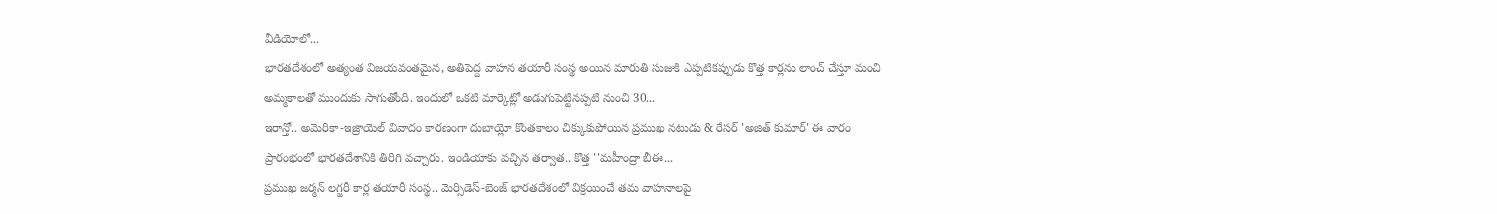వీడియోలో...
భారతదేశంలో అత్యంత విజయవంతమైన, అతిపెద్ద వాహన తయారీ సంస్థ అయిన మారుతి సుజుకి ఎప్పటికప్పుడు కొత్త కార్లను లాంచ్ చేస్తూ మంచి అమ్మకాలతో ముందుకు సాగుతోంది. ఇందులో ఒకటి మార్కెట్లో అడుగుపెట్టినప్పటి నుంచి 30...
ఇరాన్తో.. అమెరికా-ఇజ్రాయెల్ వివాదం కారణంగా దుబాయ్లో కొంతకాలం చిక్కుకుపోయిన ప్రముఖ నటుడు & రేసర్ 'అజిత్ కుమార్' ఈ వారం ప్రారంభంలో భారతదేశానికి తిరిగి వచ్చారు. ఇండియాకు వచ్చిన తర్వాత.. కొత్త ''మహీంద్రా బీఈ...
ప్రముఖ జర్మన్ లగ్జరీ కార్ల తయారీ సంస్థ.. మెర్సిడెస్-బెంజ్ భారతదేశంలో విక్రయించే తమ వాహనాలపై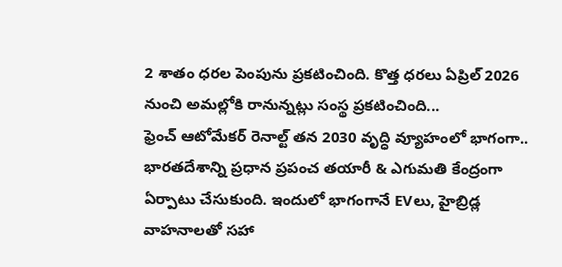2 శాతం ధరల పెంపును ప్రకటించింది. కొత్త ధరలు ఏప్రిల్ 2026 నుంచి అమల్లోకి రానున్నట్లు సంస్థ ప్రకటించింది...
ఫ్రెంచ్ ఆటోమేకర్ రెనాల్ట్ తన 2030 వృద్ధి వ్యూహంలో భాగంగా.. భారతదేశాన్ని ప్రధాన ప్రపంచ తయారీ & ఎగుమతి కేంద్రంగా ఏర్పాటు చేసుకుంది. ఇందులో భాగంగానే EVలు, హైబ్రిడ్ల వాహనాలతో సహా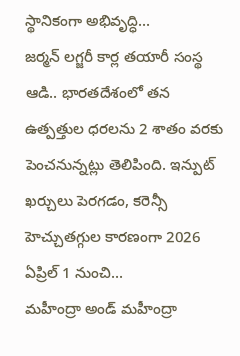స్థానికంగా అభివృద్ధి...
జర్మన్ లగ్జరీ కార్ల తయారీ సంస్థ ఆడి.. భారతదేశంలో తన ఉత్పత్తుల ధరలను 2 శాతం వరకు పెంచనున్నట్లు తెలిపింది. ఇన్పుట్ ఖర్చులు పెరగడం, కరెన్సీ హెచ్చుతగ్గుల కారణంగా 2026 ఏప్రిల్ 1 నుంచి...
మహీంద్రా అండ్ మహీంద్రా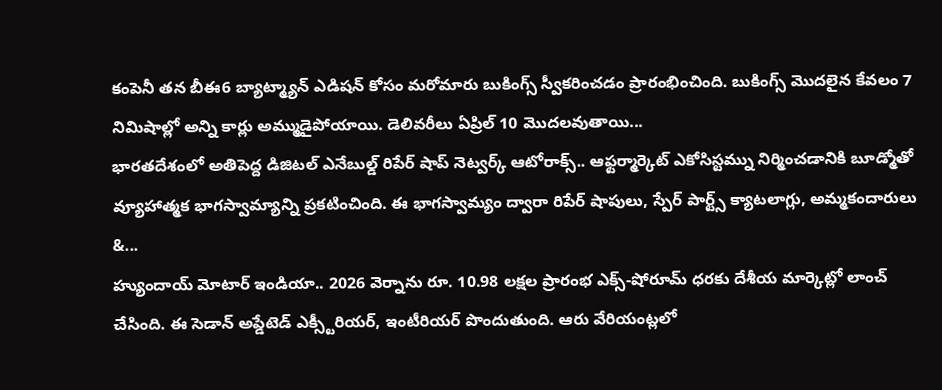కంపెనీ తన బీఈ6 బ్యాట్మ్యాన్ ఎడిషన్ కోసం మరోమారు బుకింగ్స్ స్వీకరించడం ప్రారంభించింది. బుకింగ్స్ మొదలైన కేవలం 7 నిమిషాల్లో అన్ని కార్లు అమ్ముడైపోయాయి. డెలివరీలు ఏప్రిల్ 10 మొదలవుతాయి...
భారతదేశంలో అతిపెద్ద డిజిటల్ ఎనేబుల్డ్ రిపేర్ షాప్ నెట్వర్క్ ఆటోరాక్స్.. ఆఫ్టర్మార్కెట్ ఎకోసిస్టమ్ను నిర్మించడానికి బూడ్మోతో వ్యూహాత్మక భాగస్వామ్యాన్ని ప్రకటించింది. ఈ భాగస్వామ్యం ద్వారా రిపేర్ షాపులు, స్పేర్ పార్ట్స్ క్యాటలాగ్లు, అమ్మకందారులు &...
హ్యుందాయ్ మోటార్ ఇండియా.. 2026 వెర్నాను రూ. 10.98 లక్షల ప్రారంభ ఎక్స్-షోరూమ్ ధరకు దేశీయ మార్కెట్లో లాంచ్ చేసింది. ఈ సెడాన్ అప్డేటెడ్ ఎక్స్టీరియర్, ఇంటీరియర్ పొందుతుంది. ఆరు వేరియంట్లలో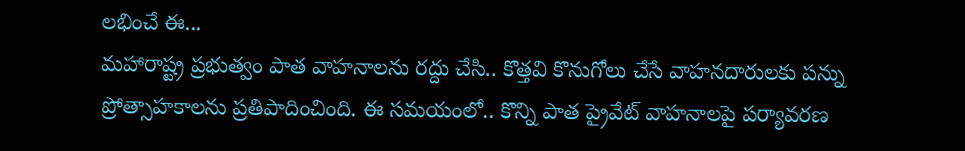లభించే ఈ...
మహారాష్ట్ర ప్రభుత్వం పాత వాహనాలను రద్దు చేసి.. కొత్తవి కొనుగోలు చేసే వాహనదారులకు పన్ను ప్రోత్సాహకాలను ప్రతిపాదించింది. ఈ సమయంలో.. కొన్ని పాత ప్రైవేట్ వాహనాలపై పర్యావరణ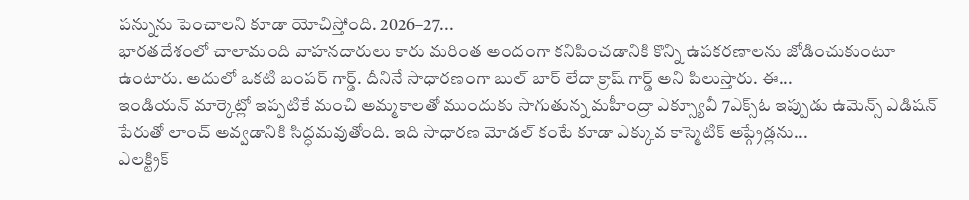పన్నును పెంచాలని కూడా యోచిస్తోంది. 2026–27...
భారతదేశంలో చాలామంది వాహనదారులు కారు మరింత అందంగా కనిపించడానికి కొన్ని ఉపకరణాలను జోడించుకుంటూ ఉంటారు. అదులో ఒకటి బంపర్ గార్డ్. దీనినే సాధారణంగా బుల్ బార్ లేదా క్రాష్ గార్డ్ అని పిలుస్తారు. ఈ...
ఇండియన్ మార్కెట్లో ఇప్పటికే మంచి అమ్మకాలతో ముందుకు సాగుతున్న మహీంద్రా ఎక్స్యూవీ 7ఎక్స్ఓ ఇప్పుడు ఉమెన్స్ ఎడిషన్ పేరుతో లాంచ్ అవ్వడానికి సిద్ధమవుతోంది. ఇది సాధారణ మోడల్ కంటే కూడా ఎక్కువ కాస్మెటిక్ అప్గ్రేడ్లను...
ఎలక్ట్రిక్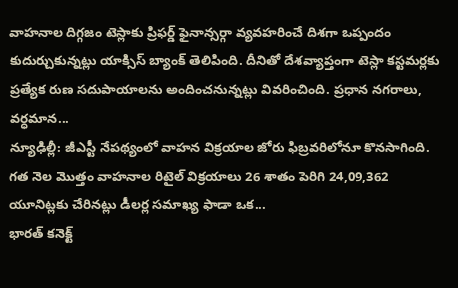వాహనాల దిగ్గజం టెస్లాకు ప్రిఫర్డ్ ఫైనాన్సర్గా వ్యవహరించే దిశగా ఒప్పందం కుదుర్చుకున్నట్లు యాక్సిస్ బ్యాంక్ తెలిపింది. దీనితో దేశవ్యాప్తంగా టెస్లా కస్టమర్లకు ప్రత్యేక రుణ సదుపాయాలను అందించనున్నట్లు వివరించింది. ప్రధాన నగరాలు, వర్ధమాన...
న్యూఢిల్లీ: జీఎస్టీ నేపథ్యంలో వాహన విక్రయాల జోరు ఫిబ్రవరిలోనూ కొనసాగింది. గత నెల మొత్తం వాహనాల రిటైల్ విక్రయాలు 26 శాతం పెరిగి 24,09,362 యూనిట్లకు చేరినట్లు డీలర్ల సమాఖ్య ఫాడా ఒక...
భారత్ కనెక్ట్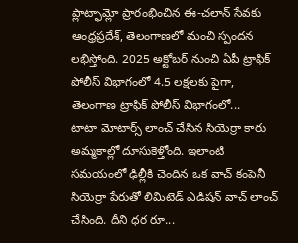ప్లాట్ఫామ్లో ప్రారంభించిన ఈ-చలాన్ సేవకు ఆంధ్రప్రదేశ్, తెలంగాణలో మంచి స్పందన లభిస్తోంది. 2025 అక్టోబర్ నుంచి ఏపీ ట్రాఫిక్ పోలీస్ విభాగంలో 4.5 లక్షలకు పైగా, తెలంగాణ ట్రాఫిక్ పోలీస్ విభాగంలో...
టాటా మోటార్స్ లాంచ్ చేసిన సియెర్రా కారు అమ్మకాల్లో దూసుకెళ్తోంది. ఇలాంటి సమయంలో ఢిల్లీకి చెందిన ఒక వాచ్ కంపెనీ సియెర్రా పేరుతో లిమిటెడ్ ఎడిషన్ వాచ్ లాంచ్ చేసింది. దీని ధర రూ...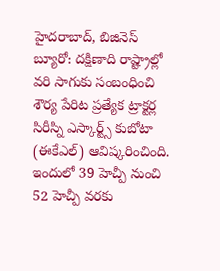హైదరాబాద్, బిజినెస్ బ్యూరో: దక్షిణాది రాష్ట్రాల్లో వరి సాగుకు సంబంధించి శౌర్య పేరిట ప్రత్యేక ట్రాక్టర్ల సిరీస్ని ఎస్కార్ట్స్ కుబోటా (ఈకేఎల్) ఆవిష్కరించింది. ఇందులో 39 హెచ్పీ నుంచి 52 హెచ్పీ వరకు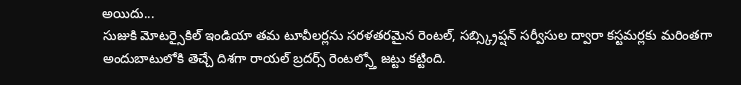అయిదు...
సుజుకి మోటర్సైకిల్ ఇండియా తమ టూవీలర్లను సరళతరమైన రెంటల్, సబ్స్క్రిప్షన్ సర్వీసుల ద్వారా కస్టమర్లకు మరింతగా అందుబాటులోకి తెచ్చే దిశగా రాయల్ బ్రదర్స్ రెంటల్స్తో జట్టు కట్టింది.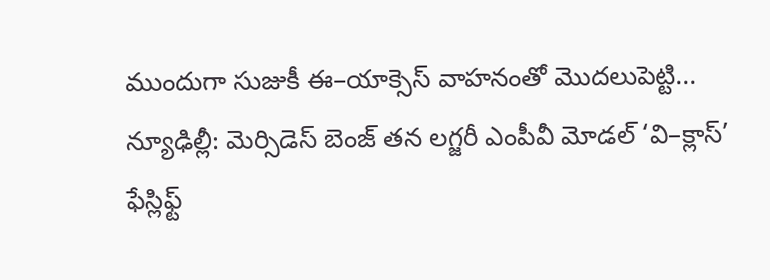ముందుగా సుజుకీ ఈ–యాక్సెస్ వాహనంతో మొదలుపెట్టి...
న్యూఢిల్లీ: మెర్సిడెస్ బెంజ్ తన లగ్జరీ ఎంపీవీ మోడల్ ‘వి–క్లాస్’ ఫేస్లిఫ్ట్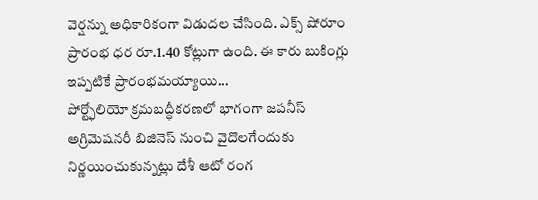వెర్షన్ను అధికారికంగా విడుదల చేసింది. ఎక్స్ షోరూం ప్రారంభ ధర రూ.1.40 కోట్లుగా ఉంది. ఈ కారు బుకింగ్లు ఇప్పటికే ప్రారంభమయ్యాయి...
పోర్ట్ఫోలియో క్రమబద్ధీకరణలో భాగంగా జపనీస్ అగ్రిమెషనరీ బిజినెస్ నుంచి వైదొలగేందుకు నిర్ణయించుకున్నట్లు దేశీ ఆటో రంగ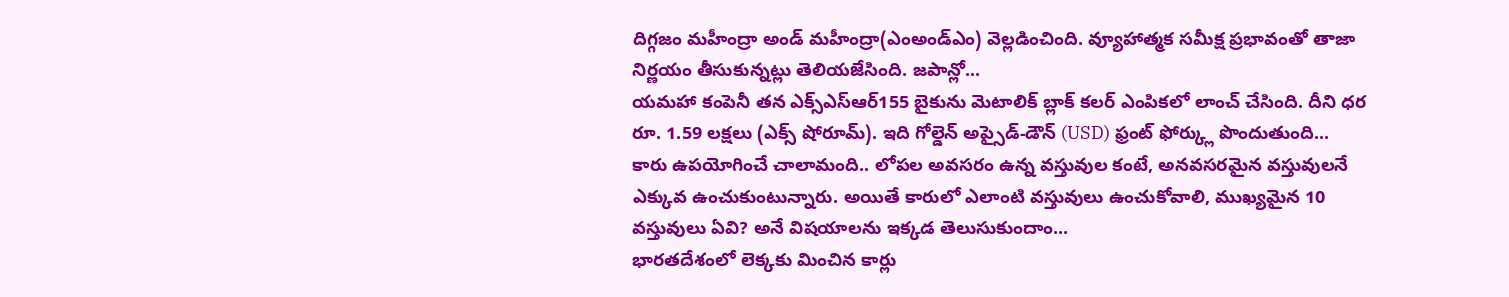దిగ్గజం మహీంద్రా అండ్ మహీంద్రా(ఎంఅండ్ఎం) వెల్లడించింది. వ్యూహాత్మక సమీక్ష ప్రభావంతో తాజా నిర్ణయం తీసుకున్నట్లు తెలియజేసింది. జపాన్లో...
యమహా కంపెనీ తన ఎక్స్ఎస్ఆర్155 బైకును మెటాలిక్ బ్లాక్ కలర్ ఎంపికలో లాంచ్ చేసింది. దీని ధర రూ. 1.59 లక్షలు (ఎక్స్ షోరూమ్). ఇది గోల్డెన్ అప్సైడ్-డౌన్ (USD) ఫ్రంట్ ఫోర్క్లు పొందుతుంది...
కారు ఉపయోగించే చాలామంది.. లోపల అవసరం ఉన్న వస్తువుల కంటే, అనవసరమైన వస్తువులనే ఎక్కువ ఉంచుకుంటున్నారు. అయితే కారులో ఎలాంటి వస్తువులు ఉంచుకోవాలి, ముఖ్యమైన 10 వస్తువులు ఏవి? అనే విషయాలను ఇక్కడ తెలుసుకుందాం...
భారతదేశంలో లెక్కకు మించిన కార్లు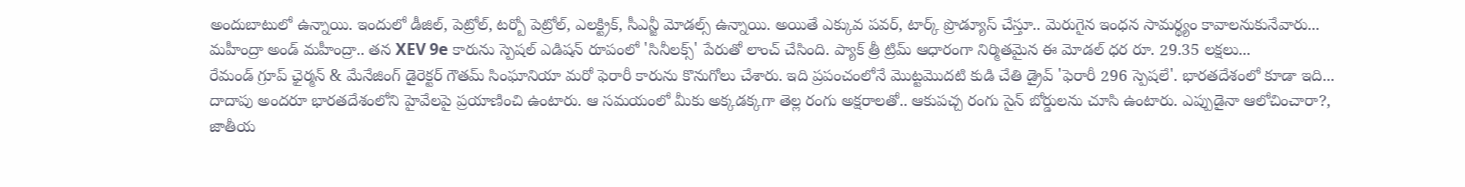అందుబాటులో ఉన్నాయి. ఇందులో డీజిల్, పెట్రోల్, టర్బో పెట్రోల్, ఎలక్ట్రిక్, సీఎన్జీ మోడల్స్ ఉన్నాయి. అయితే ఎక్కువ పవర్, టార్క్ ప్రొడ్యూస్ చేస్తూ.. మెరుగైన ఇంధన సామర్థ్యం కావాలనుకునేవారు...
మహీంద్రా అండ్ మహీంద్రా.. తన XEV 9e కారును స్పెషల్ ఎడిషన్ రూపంలో 'సినీలక్స్' పేరుతో లాంచ్ చేసింది. ప్యాక్ త్రీ ట్రిమ్ ఆధారంగా నిర్మితమైన ఈ మోడల్ ధర రూ. 29.35 లక్షలు...
రేమండ్ గ్రూప్ ఛైర్మన్ & మేనేజింగ్ డైరెక్టర్ గౌతమ్ సింఘానియా మరో ఫెరారీ కారును కొనుగోలు చేశారు. ఇది ప్రపంచంలోనే మొట్టమొదటి కుడి చేతి డ్రైవ్ 'ఫెరారీ 296 స్పెషలే'. భారతదేశంలో కూడా ఇది...
దాదాపు అందరూ భారతదేశంలోని హైవేలపై ప్రయాణించి ఉంటారు. ఆ సమయంలో మీకు అక్కడక్కగా తెల్ల రంగు అక్షరాలతో.. ఆకుపచ్చ రంగు సైన్ బోర్డులను చూసి ఉంటారు. ఎప్పుడైనా ఆలోచించారా?, జాతీయ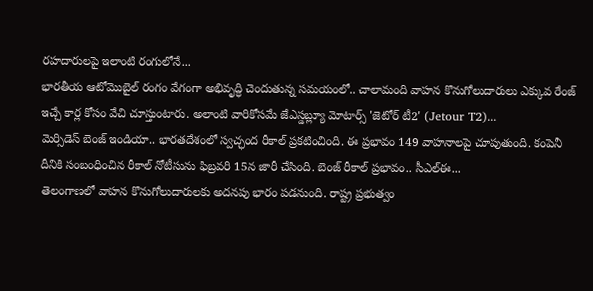రహదారులపై ఇలాంటి రంగులోనే...
భారతీయ ఆటోమొబైల్ రంగం వేగంగా అభివృద్ధి చెందుతున్న సమయంలో.. చాలామంది వాహన కొనుగోలుదారులు ఎక్కువ రేంజ్ ఇచ్చే కార్ల కోసం వేచి చూస్తుంటారు. అలాంటి వారికోసమే జేఎస్డబ్ల్యూ మోటార్స్ 'జెటోర్ టీ2' (Jetour T2)...
మెర్సిడెస్ బెంజ్ ఇండియా.. భారతదేశంలో స్వచ్ఛంద రీకాల్ ప్రకటించింది. ఈ ప్రభావం 149 వాహనాలపై చూపుతుంది. కంపెనీ దీనికి సంబంధించిన రీకాల్ నోటీసును ఫిబ్రవరి 15న జారీ చేసింది. బెంజ్ రీకాల్ ప్రభావం.. సీఎల్ఈ...
తెలంగాణలో వాహన కొనుగోలుదారులకు అదనపు భారం పడనుంది. రాష్ట్ర ప్రభుత్వం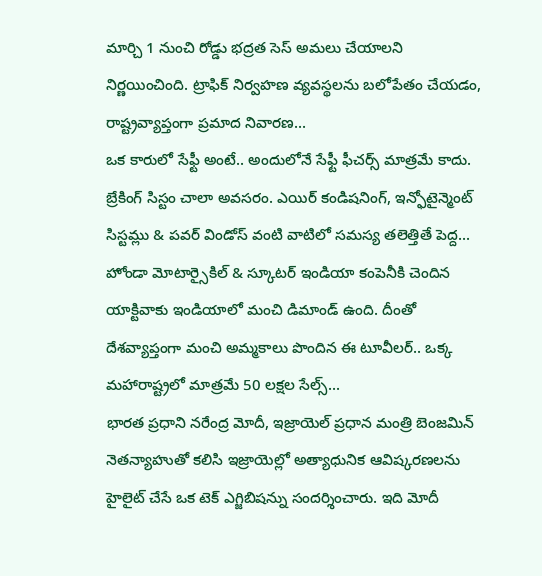మార్చి 1 నుంచి రోడ్డు భద్రత సెస్ అమలు చేయాలని నిర్ణయించింది. ట్రాఫిక్ నిర్వహణ వ్యవస్థలను బలోపేతం చేయడం, రాష్ట్రవ్యాప్తంగా ప్రమాద నివారణ...
ఒక కారులో సేఫ్టీ అంటే.. అందులోనే సేఫ్టీ ఫీచర్స్ మాత్రమే కాదు. బ్రేకింగ్ సిస్టం చాలా అవసరం. ఎయిర్ కండిషనింగ్, ఇన్ఫోటైన్మెంట్ సిస్టమ్లు & పవర్ విండోస్ వంటి వాటిలో సమస్య తలెత్తితే పెద్ద...
హోండా మోటార్సైకిల్ & స్కూటర్ ఇండియా కంపెనీకి చెందిన యాక్టివాకు ఇండియాలో మంచి డిమాండ్ ఉంది. దీంతో దేశవ్యాప్తంగా మంచి అమ్మకాలు పొందిన ఈ టూవీలర్.. ఒక్క మహారాష్ట్రలో మాత్రమే 50 లక్షల సేల్స్...
భారత ప్రధాని నరేంద్ర మోదీ, ఇజ్రాయెల్ ప్రధాన మంత్రి బెంజమిన్ నెతన్యాహుతో కలిసి ఇజ్రాయెల్లో అత్యాధునిక ఆవిష్కరణలను హైలైట్ చేసే ఒక టెక్ ఎగ్జిబిషన్ను సందర్శించారు. ఇది మోదీ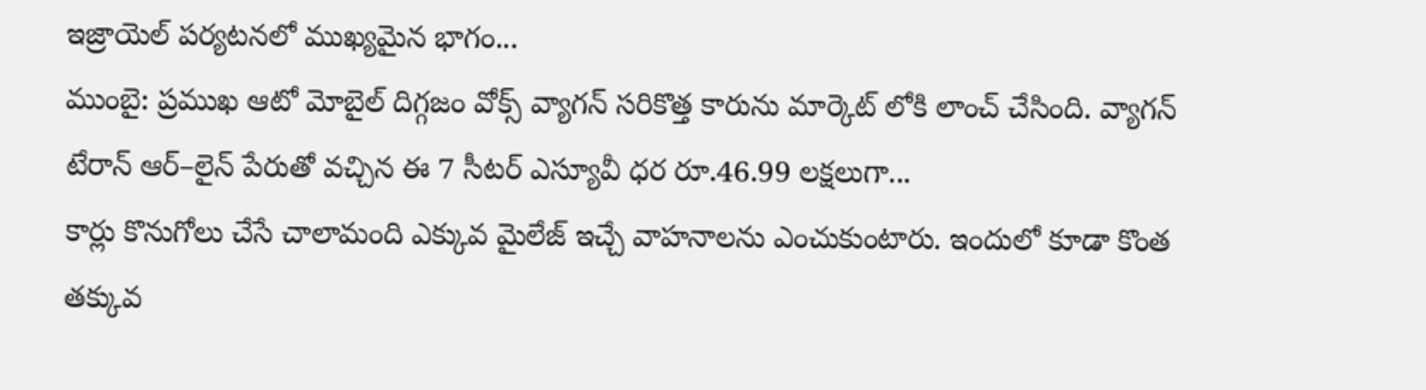ఇజ్రాయెల్ పర్యటనలో ముఖ్యమైన భాగం...
ముంబై: ప్రముఖ ఆటో మోబైల్ దిగ్గజం వోక్స్ వ్యాగన్ సరికొత్త కారును మార్కెట్ లోకి లాంచ్ చేసింది. వ్యాగన్ టేరాన్ ఆర్–లైన్ పేరుతో వచ్చిన ఈ 7 సీటర్ ఎస్యూవీ ధర రూ.46.99 లక్షలుగా...
కార్లు కొనుగోలు చేసే చాలామంది ఎక్కువ మైలేజ్ ఇచ్చే వాహనాలను ఎంచుకుంటారు. ఇందులో కూడా కొంత తక్కువ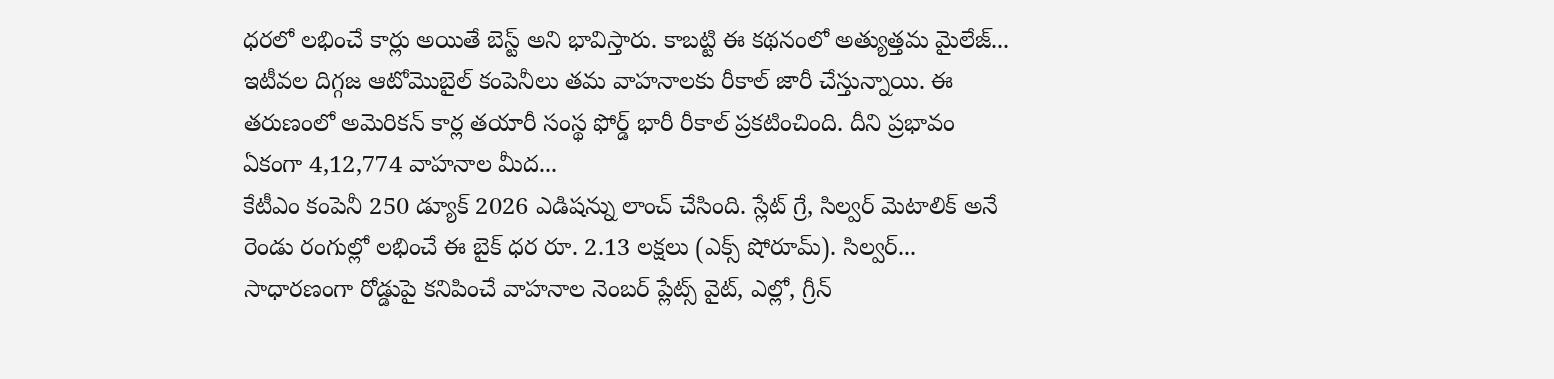ధరలో లభించే కార్లు అయితే బెస్ట్ అని భావిస్తారు. కాబట్టి ఈ కథనంలో అత్యుత్తమ మైలేజ్...
ఇటీవల దిగ్గజ ఆటోమొబైల్ కంపెనీలు తమ వాహనాలకు రీకాల్ జారీ చేస్తున్నాయి. ఈ తరుణంలో అమెరికన్ కార్ల తయారీ సంస్థ ఫోర్డ్ భారీ రీకాల్ ప్రకటించింది. దీని ప్రభావం ఏకంగా 4,12,774 వాహనాల మీద...
కేటీఎం కంపెనీ 250 డ్యూక్ 2026 ఎడిషన్ను లాంచ్ చేసింది. స్లేట్ గ్రే, సిల్వర్ మెటాలిక్ అనే రెండు రంగుల్లో లభించే ఈ బైక్ ధర రూ. 2.13 లక్షలు (ఎక్స్ షోరూమ్). సిల్వర్...
సాధారణంగా రోడ్డుపై కనిపించే వాహనాల నెంబర్ ప్లేట్స్ వైట్, ఎల్లో, గ్రీన్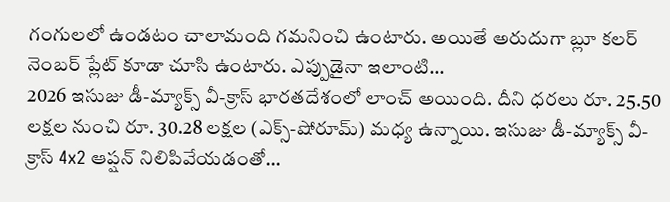గంగులలో ఉండటం చాలామంది గమనించి ఉంటారు. అయితే అరుదుగా బ్లూ కలర్ నెంబర్ ప్లేట్ కూడా చూసి ఉంటారు. ఎప్పుడైనా ఇలాంటి...
2026 ఇసుజు డీ-మ్యాక్స్ వీ-క్రాస్ భారతదేశంలో లాంచ్ అయింది. దీని ధరలు రూ. 25.50 లక్షల నుంచి రూ. 30.28 లక్షల (ఎక్స్-షోరూమ్) మధ్య ఉన్నాయి. ఇసుజు డీ-మ్యాక్స్ వీ-క్రాస్ 4x2 ఆప్షన్ నిలిపివేయడంతో...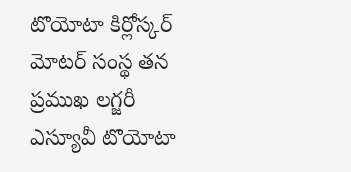టొయోటా కిర్లోస్కర్ మోటర్ సంస్థ తన ప్రముఖ లగ్జరీ ఎస్యూవీ టొయోటా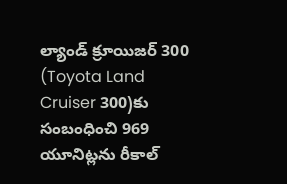ల్యాండ్ క్రూయిజర్ 300 (Toyota Land Cruiser 300)కు సంబంధించి 969 యూనిట్లను రీకాల్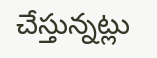చేస్తున్నట్లు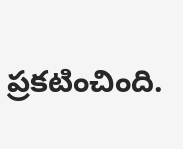ప్రకటించింది.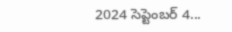2024 సెప్టెంబర్ 4...